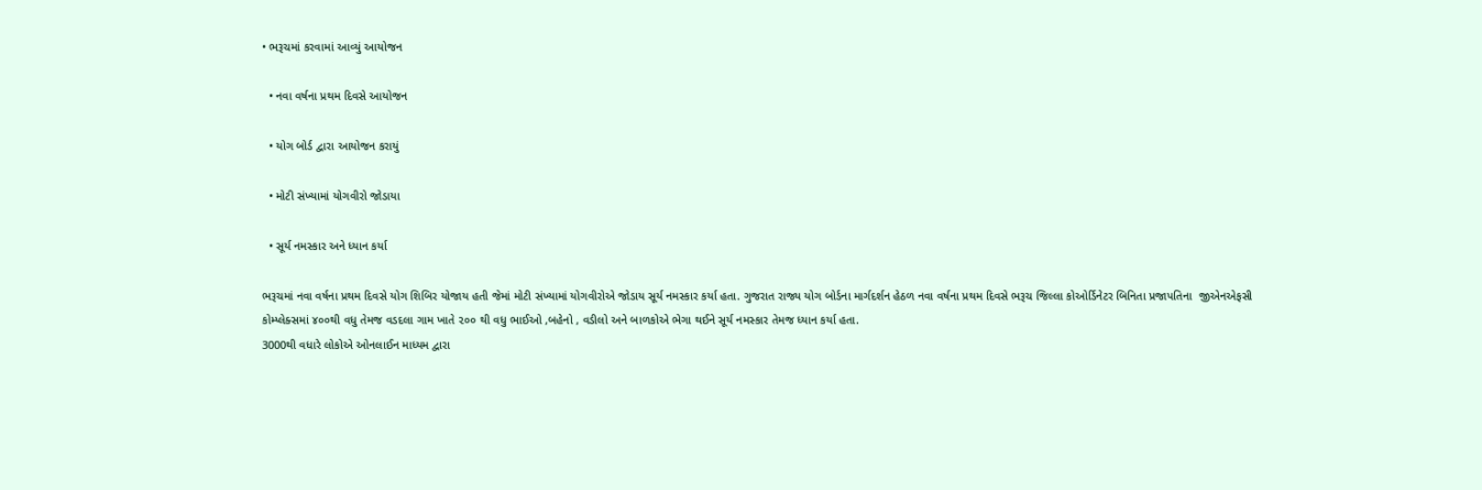• ભરૂચમાં કરવામાં આવ્યું આયોજન

  • નવા વર્ષના પ્રથમ દિવસે આયોજન

  • યોગ બોર્ડ દ્વારા આયોજન કરાયું

  • મોટી સંખ્યામાં યોગવીરો જોડાયા

  • સૂર્ય નમસ્કાર અને ધ્યાન કર્યા

ભરૂચમાં નવા વર્ષના પ્રથમ દિવસે યોગ શિબિર યોજાય હતી જેમાં મોટી સંખ્યામાં યોગવીરોએ જોડાય સૂર્ય નમસ્કાર કર્યા હતા. ગુજરાત રાજ્ય યોગ બોર્ડના માર્ગદર્શન હેઠળ નવા વર્ષના પ્રથમ દિવસે ભરૂચ જિલ્લા કોઓર્ડિનેટર બિનિતા પ્રજાપતિના  જીએનએફસી કોમ્પ્લેક્સમાં ૪૦૦થી વધુ તેમજ વડદલા ગામ ખાતે ૨૦૦ થી વધુ ભાઈઓ ,બહેનો , વડીલો અને બાળકોએ ભેગા થઈને સૂર્ય નમસ્કાર તેમજ ધ્યાન કર્યા હતા.
3000થી વધારે લોકોએ ઓનલાઈન માધ્યમ દ્વારા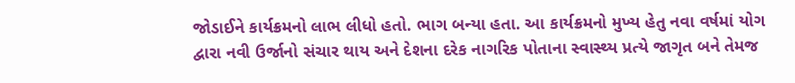જોડાઈને કાર્યક્રમનો લાભ લીધો હતો. ભાગ બન્યા હતા. આ કાર્યક્રમનો મુખ્ય હેતુ નવા વર્ષમાં યોગ દ્વારા નવી ઉર્જાનો સંચાર થાય અને દેશના દરેક નાગરિક પોતાના સ્વાસ્થ્ય પ્રત્યે જાગૃત બને તેમજ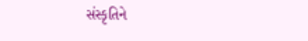સંસ્કૃતિને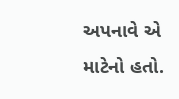અપનાવે એ માટેનો હતો.